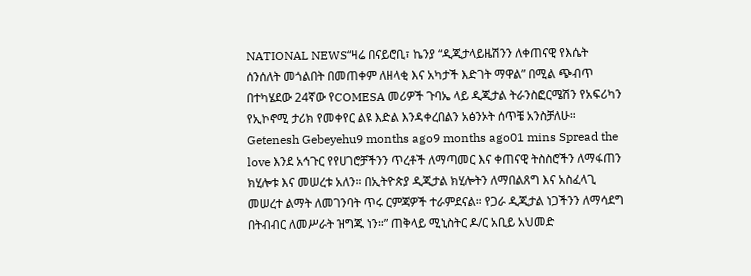NATIONAL NEWS“ዛሬ በናይሮቢ፣ ኬንያ “ዲጂታላይዜሽንን ለቀጠናዊ የእሴት ሰንሰለት መጎልበት በመጠቀም ለዘላቂ እና አካታች እድገት ማዋል” በሚል ጭብጥ በተካሄደው 24ኛው የCOMESA መሪዎች ጉባኤ ላይ ዲጂታል ትራንስፎርሜሽን የአፍሪካን የኢኮኖሚ ታሪክ የመቀየር ልዩ እድል እንዳቀረበልን አፅንኦት ሰጥቼ አንስቻለሁ። Getenesh Gebeyehu9 months ago9 months ago01 mins Spread the love እንደ አኅጉር የየሀገሮቻችንን ጥረቶች ለማጣመር እና ቀጠናዊ ትስስሮችን ለማፋጠን ክሂሎቱ እና መሠረቱ አለን። በኢትዮጵያ ዲጂታል ክሂሎትን ለማበልጸግ እና አስፈላጊ መሠረተ ልማት ለመገንባት ጥሩ ርምጃዎች ተራምደናል። የጋራ ዲጂታል ነጋችንን ለማሳደግ በትብብር ለመሥራት ዝግጁ ነን።” ጠቅላይ ሚኒስትር ዶ/ር አቢይ አህመድ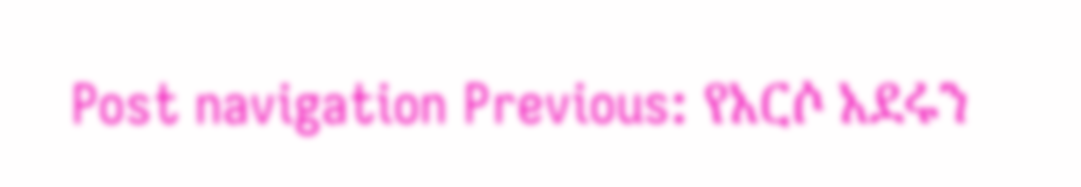Post navigation Previous: የአርሶ አደሩን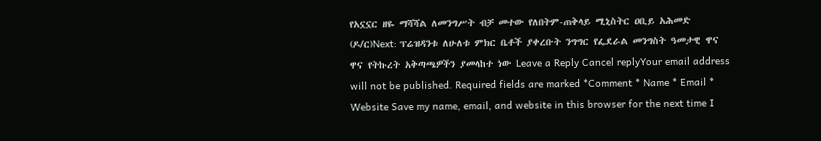የአኗኗር ዘዬ ማሻሻል ለመንግሥት ብቻ መተው የለበትም-ጠቅላይ ሚኒስትር ዐቢይ አሕመድ (ዶ/ር)Next: ፕሬዝዳንቱ ለሁለቱ ምክር ቤቶች ያቀረቡት ንግግር የፌደራል መንግስት ዓመታዊ ዋና ዋና የትኩረት አቅጣጫዎችን ያመላከተ ነው Leave a Reply Cancel replyYour email address will not be published. Required fields are marked *Comment * Name * Email * Website Save my name, email, and website in this browser for the next time I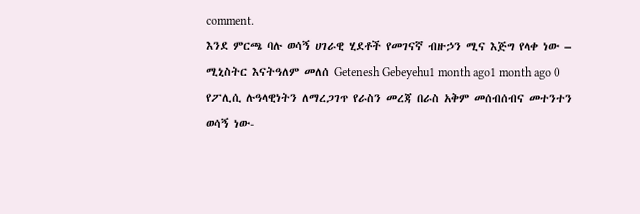comment.
እንደ ምርጫ ባሉ ወሳኝ ሀገራዊ ሂደቶች የመገናኛ ብዙኃን ሚና እጅግ የላቀ ነው – ሚኒስትር እናትዓለም መለሰ Getenesh Gebeyehu1 month ago1 month ago 0
የፖሊሲ ሉዓላዊነትን ለማረጋገጥ የራስን መረጃ በራስ አቅም መሰብሰብና መተንተን ወሳኝ ነው-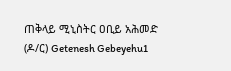ጠቅላይ ሚኒስትር ዐቢይ አሕመድ (ዶ/ር) Getenesh Gebeyehu1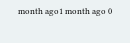month ago1 month ago 0